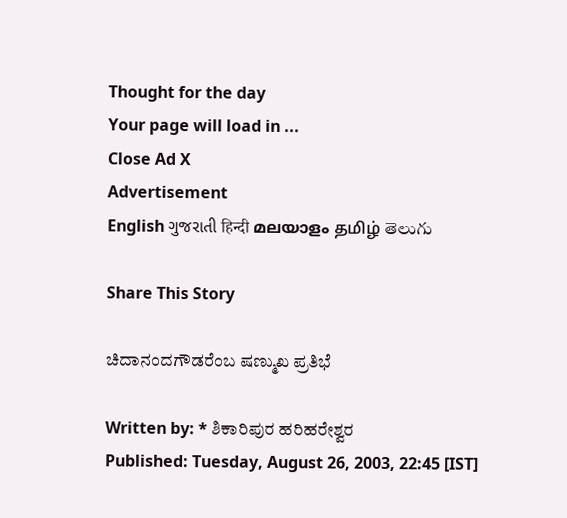Thought for the day
Your page will load in ...
Close Ad X
Advertisement
English ગુજરાતી हिन्दी മലയാളം தமிழ் తెలుగు

Share This Story

ಚಿದಾನಂದಗೌಡರೆಂಬ ಷಣ್ಮುಖ ಪ್ರತಿಭೆ

Written by: * ಶಿಕಾರಿಪುರ ಹರಿಹರೇಶ್ವರ
Published: Tuesday, August 26, 2003, 22:45 [IST]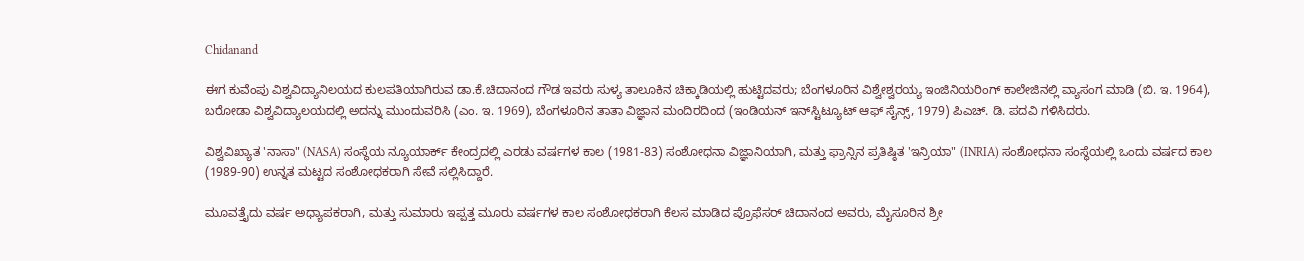Chidanand

ಈಗ ಕುವೆಂಪು ವಿಶ್ವವಿದ್ಯಾನಿಲಯದ ಕುಲಪತಿಯಾಗಿರುವ ಡಾ.ಕೆ.ಚಿದಾನಂದ ಗೌಡ ಇವರು ಸುಳ್ಯ ತಾಲೂಕಿನ ಚಿಕ್ಕಾಡಿಯಲ್ಲಿ ಹುಟ್ಟಿದವರು; ಬೆಂಗಳೂರಿನ ವಿಶ್ವೇಶ್ವರಯ್ಯ ಇಂಜಿನಿಯರಿಂಗ್‌ ಕಾಲೇಜಿನಲ್ಲಿ ವ್ಯಾಸಂಗ ಮಾಡಿ (ಬಿ. ಇ. 1964), ಬರೋಡಾ ವಿಶ್ವವಿದ್ಯಾಲಯದಲ್ಲಿ ಅದನ್ನು ಮುಂದುವರಿಸಿ (ಎಂ. ಇ. 1969), ಬೆಂಗಳೂರಿನ ತಾತಾ ವಿಜ್ಞಾನ ಮಂದಿರದಿಂದ (ಇಂಡಿಯನ್‌ ಇನ್‌ಸ್ಟಿಟ್ಯೂಟ್‌ ಆಫ್‌ ಸೈನ್ಸ್‌, 1979) ಪಿಎಚ್‌. ಡಿ. ಪದವಿ ಗಳಿಸಿದರು.

ವಿಶ್ವವಿಖ್ಯಾತ 'ನಾಸಾ" (NASA) ಸಂಸ್ಥೆಯ ನ್ಯೂಯಾರ್ಕ್‌ ಕೇಂದ್ರದಲ್ಲಿ ಎರಡು ವರ್ಷಗಳ ಕಾಲ (1981-83) ಸಂಶೋಧನಾ ವಿಜ್ಞಾನಿಯಾಗಿ, ಮತ್ತು ಫ್ರಾನ್ಸಿನ ಪ್ರತಿಷ್ಠಿತ 'ಇನ್ರಿಯಾ" (INRIA) ಸಂಶೋಧನಾ ಸಂಸ್ಥೆಯಲ್ಲಿ ಒಂದು ವರ್ಷದ ಕಾಲ (1989-90) ಉನ್ನತ ಮಟ್ಟದ ಸಂಶೋಧಕರಾಗಿ ಸೇವೆ ಸಲ್ಲಿಸಿದ್ದಾರೆ.

ಮೂವತ್ತೈದು ವರ್ಷ ಅಧ್ಯಾಪಕರಾಗಿ, ಮತ್ತು ಸುಮಾರು ಇಪ್ಪತ್ತ ಮೂರು ವರ್ಷಗಳ ಕಾಲ ಸಂಶೋಧಕರಾಗಿ ಕೆಲಸ ಮಾಡಿದ ಪ್ರೊಫೆಸರ್‌ ಚಿದಾನಂದ ಅವರು, ಮೈಸೂರಿನ ಶ್ರೀ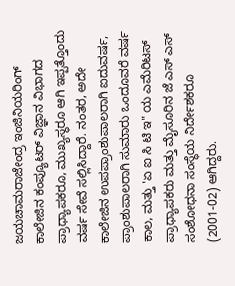ಜಯಚಾಮರಾಜೇಂದ್ರ ಇಂಜಿನಿಯರಿಂಗ್‌ ಕಾಲೇಜಿನ ಕಂಪ್ಯೂಟರ್‌ ವಿಜ್ಞಾನ ವಿಭಾಗದ ಪ್ರಾಧ್ಯಾಪಕರೂ, ಮುಖ್ಯಸ್ಥರೂ ಆಗಿ ಇಪ್ಪತ್ತೊಂದು ವರ್ಷ ಸೇವೆ ಸಲ್ಲಿಸಿದ್ದಾರೆ. ನಂತರ, ಅದೇ ಕಾಲೇಜಿನ ಉಪಪ್ರಾಂಶುಪಾಲರಾಗಿ ಐದುವರ್ಷ, ಪ್ರಾಂಶುಪಾಲರಾಗಿ ಸುಮಾರು ಒಂದೂವರೆ ವರ್ಷ ಕಾಲ, ಮತ್ತು 'ಏ ಐ ಸಿ ಟಿ ಇ" ಯ ಎಮೆರಿಟಸ್‌ ಪ್ರಾಧ್ಯಾಪಕರು ಮತ್ತು ಮೈಸೂರಿನ ಜೆ ಎಸ್‌ ಎಸ್‌ ಸಂಶೋಧನಾ ಸಂಸ್ಥೆಯ ನಿರ್ದೇಶಕರೂ (2001-02) ಆಗಿದ್ದರು.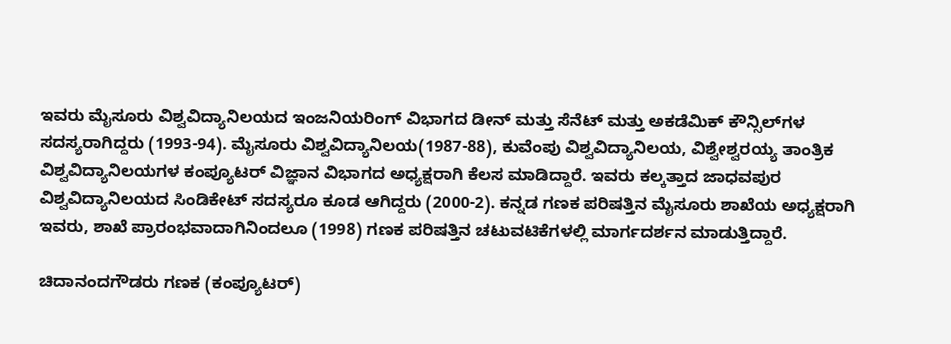ಇವರು ಮೈಸೂರು ವಿಶ್ವವಿದ್ಯಾನಿಲಯದ ಇಂಜನಿಯರಿಂಗ್‌ ವಿಭಾಗದ ಡೀನ್‌ ಮತ್ತು ಸೆನೆಟ್‌ ಮತ್ತು ಅಕಡೆಮಿಕ್‌ ಕೌನ್ಸಿಲ್‌ಗಳ ಸದಸ್ಯರಾಗಿದ್ದರು (1993-94). ಮೈಸೂರು ವಿಶ್ವವಿದ್ಯಾನಿಲಯ(1987-88), ಕುವೆಂಪು ವಿಶ್ವವಿದ್ಯಾನಿಲಯ, ವಿಶ್ವೇಶ್ವರಯ್ಯ ತಾಂತ್ರಿಕ ವಿಶ್ವವಿದ್ಯಾನಿಲಯಗಳ ಕಂಪ್ಯೂಟರ್‌ ವಿಜ್ಞಾನ ವಿಭಾಗದ ಅಧ್ಯಕ್ಷರಾಗಿ ಕೆಲಸ ಮಾಡಿದ್ದಾರೆ. ಇವರು ಕಲ್ಕತ್ತಾದ ಜಾಧವಪುರ ವಿಶ್ವವಿದ್ಯಾನಿಲಯದ ಸಿಂಡಿಕೇಟ್‌ ಸದಸ್ಯರೂ ಕೂಡ ಆಗಿದ್ದರು (2000-2). ಕನ್ನಡ ಗಣಕ ಪರಿಷತ್ತಿನ ಮೈಸೂರು ಶಾಖೆಯ ಅಧ್ಯಕ್ಷರಾಗಿ ಇವರು, ಶಾಖೆ ಪ್ರಾರಂಭವಾದಾಗಿನಿಂದಲೂ (1998) ಗಣಕ ಪರಿಷತ್ತಿನ ಚಟುವಟಿಕೆಗಳಲ್ಲಿ ಮಾರ್ಗದರ್ಶನ ಮಾಡುತ್ತಿದ್ದಾರೆ.

ಚಿದಾನಂದಗೌಡರು ಗಣಕ (ಕಂಪ್ಯೂಟರ್‌)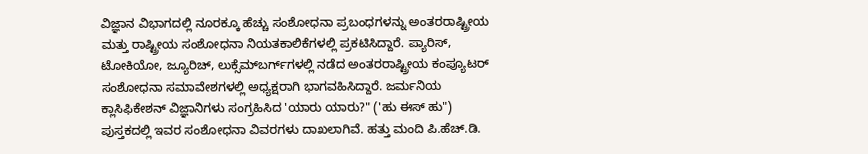ವಿಜ್ಞಾನ ವಿಭಾಗದಲ್ಲಿ ನೂರಕ್ಕೂ ಹೆಚ್ಚು ಸಂಶೋಧನಾ ಪ್ರಬಂಧಗಳನ್ನು ಅಂತರರಾಷ್ಟ್ರೀಯ ಮತ್ತು ರಾಷ್ಟ್ರೀಯ ಸಂಶೋಧನಾ ನಿಯತಕಾಲಿಕೆಗಳಲ್ಲಿ ಪ್ರಕಟಿಸಿದ್ದಾರೆ. ಪ್ಯಾರಿಸ್‌, ಟೋಕಿಯೋ, ಜ್ಯೂರಿಚ್‌, ಲುಕ್ಸೆಮ್‌ಬರ್ಗ್‌ಗಳಲ್ಲಿ ನಡೆದ ಅಂತರರಾಷ್ಟ್ರೀಯ ಕಂಪ್ಯೂಟರ್‌ ಸಂಶೋಧನಾ ಸಮಾವೇಶಗಳಲ್ಲಿ ಅಧ್ಯಕ್ಷರಾಗಿ ಭಾಗವಹಿಸಿದ್ದಾರೆ. ಜರ್ಮನಿಯ ಕ್ಲಾಸಿಫಿಕೇಶನ್‌ ವಿಜ್ಞಾನಿಗಳು ಸಂಗ್ರಹಿಸಿದ 'ಯಾರು ಯಾರು?" ('ಹು ಈಸ್‌ ಹು") ಪುಸ್ತಕದಲ್ಲಿ ಇವರ ಸಂಶೋಧನಾ ವಿವರಗಳು ದಾಖಲಾಗಿವೆ. ಹತ್ತು ಮಂದಿ ಪಿ.ಹೆಚ್‌.ಡಿ.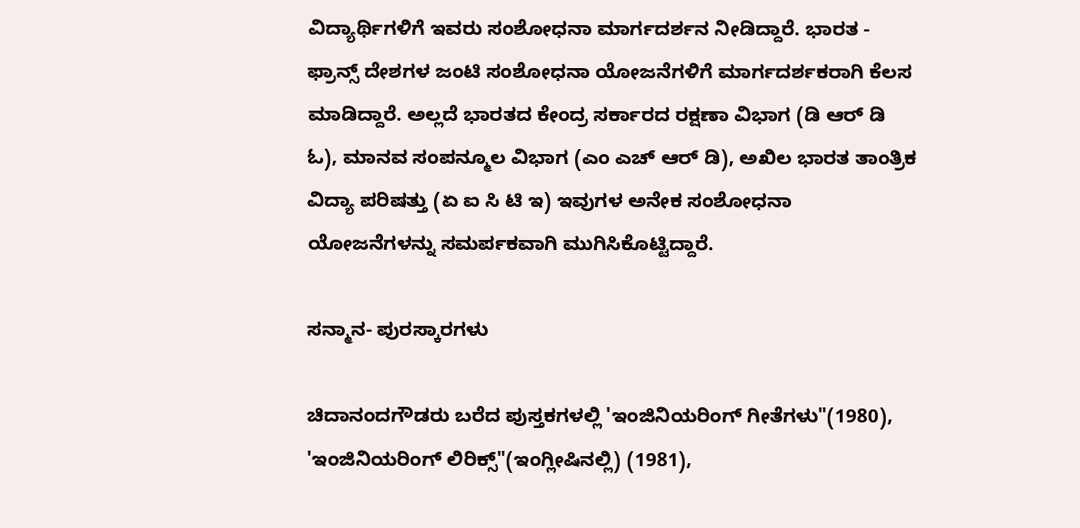ವಿದ್ಯಾರ್ಥಿಗಳಿಗೆ ಇವರು ಸಂಶೋಧನಾ ಮಾರ್ಗದರ್ಶನ ನೀಡಿದ್ದಾರೆ. ಭಾರತ - ಫ್ರಾನ್ಸ್‌ ದೇಶಗಳ ಜಂಟಿ ಸಂಶೋಧನಾ ಯೋಜನೆಗಳಿಗೆ ಮಾರ್ಗದರ್ಶಕರಾಗಿ ಕೆಲಸ ಮಾಡಿದ್ದಾರೆ. ಅಲ್ಲದೆ ಭಾರತದ ಕೇಂದ್ರ ಸರ್ಕಾರದ ರಕ್ಷಣಾ ವಿಭಾಗ (ಡಿ ಆರ್‌ ಡಿ ಓ), ಮಾನವ ಸಂಪನ್ಮೂಲ ವಿಭಾಗ (ಎಂ ಎಚ್‌ ಆರ್‌ ಡಿ), ಅಖಿಲ ಭಾರತ ತಾಂತ್ರಿಕ ವಿದ್ಯಾ ಪರಿಷತ್ತು (ಏ ಐ ಸಿ ಟಿ ಇ) ಇವುಗಳ ಅನೇಕ ಸಂಶೋಧನಾ ಯೋಜನೆಗಳನ್ನು ಸಮರ್ಪಕವಾಗಿ ಮುಗಿಸಿಕೊಟ್ಟಿದ್ದಾರೆ.

ಸನ್ಮಾನ- ಪುರಸ್ಕಾರಗಳು

ಚಿದಾನಂದಗೌಡರು ಬರೆದ ಪುಸ್ತಕಗಳಲ್ಲಿ 'ಇಂಜಿನಿಯರಿಂಗ್‌ ಗೀತೆಗಳು"(1980), 'ಇಂಜಿನಿಯರಿಂಗ್‌ ಲಿರಿಕ್ಸ್‌"(ಇಂಗ್ಲೀಷಿನಲ್ಲಿ) (1981),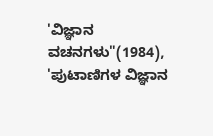'ವಿಜ್ಞಾನ ವಚನಗಳು"(1984), 'ಪುಟಾಣಿಗಳ ವಿಜ್ಞಾನ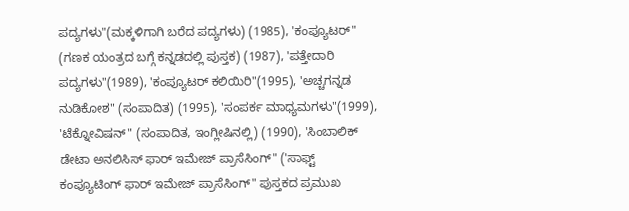ಪದ್ಯಗಳು"(ಮಕ್ಕಳಿಗಾಗಿ ಬರೆದ ಪದ್ಯಗಳು) (1985), 'ಕಂಪ್ಯೂಟರ್‌" (ಗಣಕ ಯಂತ್ರದ ಬಗ್ಗೆ ಕನ್ನಡದಲ್ಲಿ ಪುಸ್ತಕ) (1987), 'ಪತ್ತೇದಾರಿ ಪದ್ಯಗಳು"(1989), 'ಕಂಪ್ಯೂಟರ್‌ ಕಲಿಯಿರಿ"(1995), 'ಅಚ್ಚಗನ್ನಡ ನುಡಿಕೋಶ" (ಸಂಪಾದಿತ) (1995), 'ಸಂಪರ್ಕ ಮಾಧ್ಯಮಗಳು"(1999), 'ಟೆಕ್ನೋವಿಷನ್‌" (ಸಂಪಾದಿತ, ಇಂಗ್ಲೀಷಿನಲ್ಲಿ) (1990), 'ಸಿಂಬಾಲಿಕ್‌ ಡೇಟಾ ಅನಲಿಸಿಸ್‌ ಫಾರ್‌ ಇಮೇಜ್‌ ಪ್ರಾಸೆಸಿಂಗ್‌" ('ಸಾಫ್ಟ್‌ ಕಂಪ್ಯೂಟಿಂಗ್‌ ಫಾರ್‌ ಇಮೇಜ್‌ ಪ್ರಾಸೆಸಿಂಗ್‌" ಪುಸ್ತಕದ ಪ್ರಮುಖ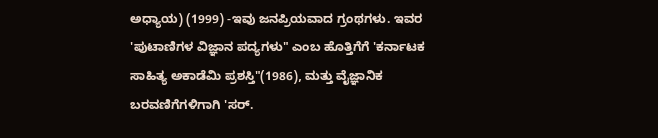ಅಧ್ಯಾಯ) (1999) -ಇವು ಜನಪ್ರಿಯವಾದ ಗ್ರಂಥಗಳು. ಇವರ 'ಪುಟಾಣಿಗಳ ವಿಜ್ಞಾನ ಪದ್ಯಗಳು" ಎಂಬ ಹೊತ್ತಿಗೆಗೆ 'ಕರ್ನಾಟಕ ಸಾಹಿತ್ಯ ಅಕಾಡೆಮಿ ಪ್ರಶಸ್ತಿ"(1986), ಮತ್ತು ವೈಜ್ಞಾನಿಕ ಬರವಣಿಗೆಗಳಿಗಾಗಿ 'ಸರ್‌.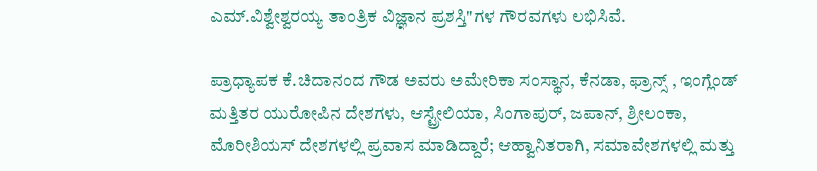ಎಮ್‌.ವಿಶ್ವೇಶ್ವರಯ್ಯ ತಾಂತ್ರಿಕ ವಿಜ್ಞಾನ ಪ್ರಶಸ್ತಿ"ಗಳ ಗೌರವಗಳು ಲಭಿಸಿವೆ.

ಪ್ರಾಧ್ಯಾಪಕ ಕೆ.ಚಿದಾನಂದ ಗೌಡ ಅವರು ಅಮೇರಿಕಾ ಸಂಸ್ಥಾನ, ಕೆನಡಾ, ಫ್ರಾನ್ಸ್‌ , ಇಂಗ್ಲೆಂಡ್‌ ಮತ್ತಿತರ ಯುರೋಪಿನ ದೇಶಗಳು, ಆಸ್ಟ್ರೇಲಿಯಾ, ಸಿಂಗಾಪುರ್‌, ಜಪಾನ್‌, ಶ್ರೀಲಂಕಾ, ಮೊರೀಶಿಯಸ್‌ ದೇಶಗಳಲ್ಲಿ ಪ್ರವಾಸ ಮಾಡಿದ್ದಾರೆ; ಆಹ್ವಾನಿತರಾಗಿ, ಸಮಾವೇಶಗಳಲ್ಲಿ ಮತ್ತು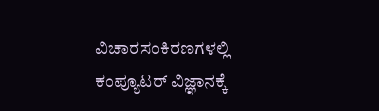ವಿಚಾರಸಂಕಿರಣಗಳಲ್ಲಿ ಕಂಪ್ಯೂಟರ್‌ ವಿಜ್ಞಾನಕ್ಕೆ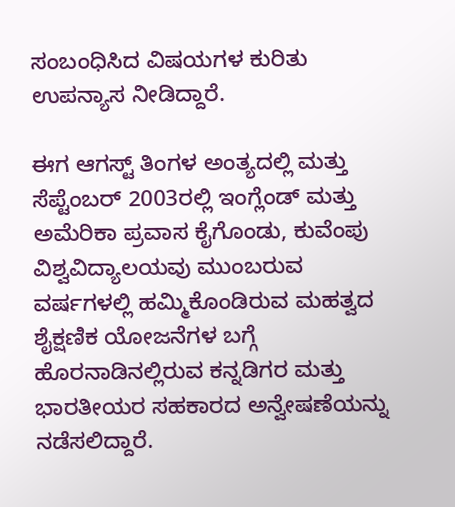ಸಂಬಂಧಿಸಿದ ವಿಷಯಗಳ ಕುರಿತು ಉಪನ್ಯಾಸ ನೀಡಿದ್ದಾರೆ.

ಈಗ ಆಗಸ್ಟ್‌ ತಿಂಗಳ ಅಂತ್ಯದಲ್ಲಿ ಮತ್ತು ಸೆಪ್ಟೆಂಬರ್‌ 2003ರಲ್ಲಿ ಇಂಗ್ಲೆಂಡ್‌ ಮತ್ತು ಅಮೆರಿಕಾ ಪ್ರವಾಸ ಕೈಗೊಂಡು, ಕುವೆಂಪು ವಿಶ್ವವಿದ್ಯಾಲಯವು ಮುಂಬರುವ ವರ್ಷಗಳಲ್ಲಿ ಹಮ್ಮಿಕೊಂಡಿರುವ ಮಹತ್ವದ ಶೈಕ್ಷಣಿಕ ಯೋಜನೆಗಳ ಬಗ್ಗೆ ಹೊರನಾಡಿನಲ್ಲಿರುವ ಕನ್ನಡಿಗರ ಮತ್ತು ಭಾರತೀಯರ ಸಹಕಾರದ ಅನ್ವೇಷಣೆಯನ್ನು ನಡೆಸಲಿದ್ದಾರೆ.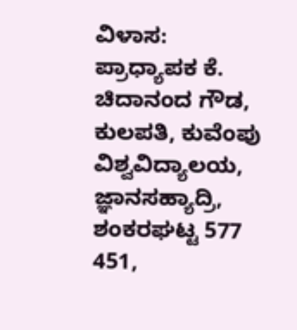ವಿಳಾಸ: ಪ್ರಾಧ್ಯಾಪಕ ಕೆ. ಚಿದಾನಂದ ಗೌಡ, ಕುಲಪತಿ, ಕುವೆಂಪು ವಿಶ್ವವಿದ್ಯಾಲಯ, ಜ್ಞಾನಸಹ್ಯಾದ್ರಿ, ಶಂಕರಘಟ್ಟ 577 451,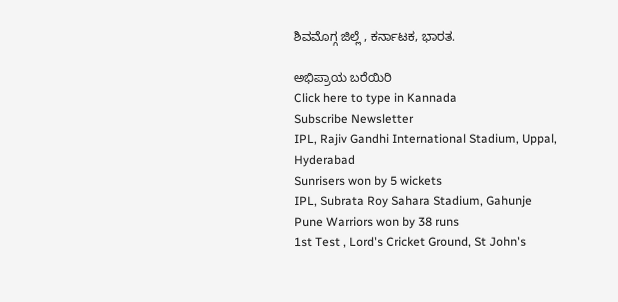ಶಿವಮೊಗ್ಗ ಜಿಲ್ಲೆ , ಕರ್ನಾಟಕ, ಭಾರತ.

ಅಭಿಪ್ರಾಯ ಬರೆಯಿರಿ
Click here to type in Kannada
Subscribe Newsletter
IPL, Rajiv Gandhi International Stadium, Uppal, Hyderabad
Sunrisers won by 5 wickets
IPL, Subrata Roy Sahara Stadium, Gahunje
Pune Warriors won by 38 runs
1st Test , Lord's Cricket Ground, St John's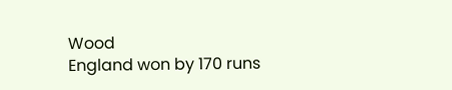Wood
England won by 170 runs